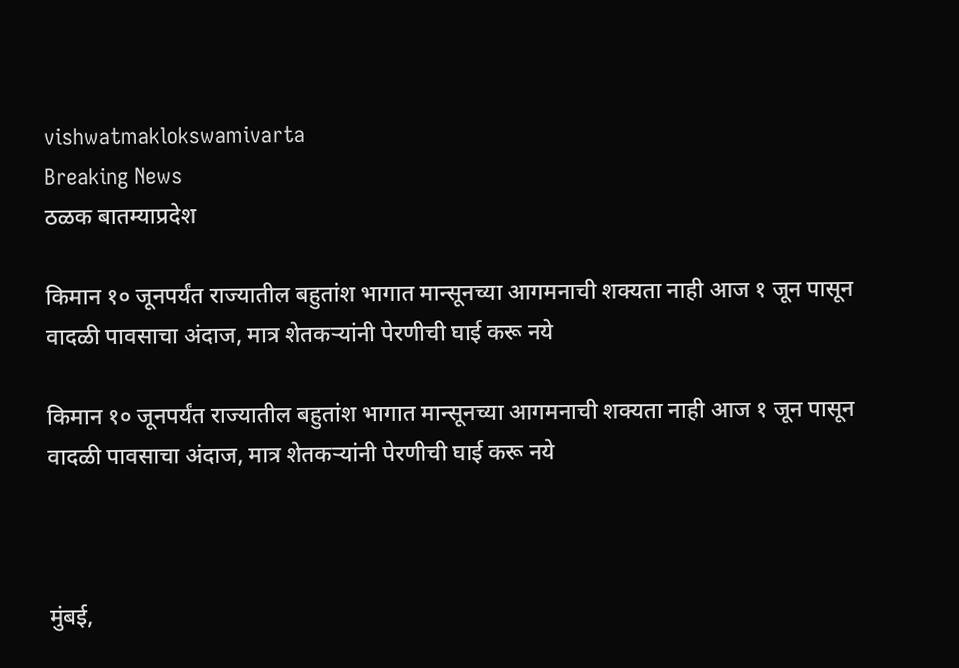vishwatmaklokswamivarta
Breaking News
ठळक बातम्याप्रदेश

किमान १० जूनपर्यंत राज्यातील बहुतांश भागात मान्सूनच्या आगमनाची शक्यता नाही आज १ जून पासून वादळी पावसाचा अंदाज, मात्र शेतकऱ्यांनी पेरणीची घाई करू नये

किमान १० जूनपर्यंत राज्यातील बहुतांश भागात मान्सूनच्या आगमनाची शक्यता नाही आज १ जून पासून वादळी पावसाचा अंदाज, मात्र शेतकऱ्यांनी पेरणीची घाई करू नये



मुंबई,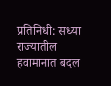प्रतिनिधी: सध्या राज्यातील हवामानात बदल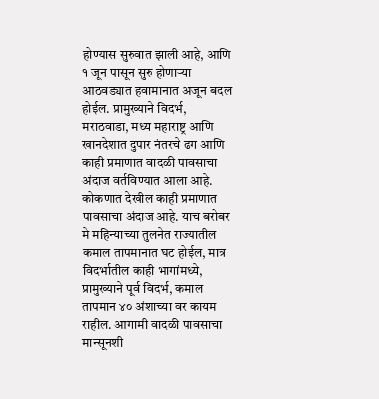होण्यास सुरुवात झाली आहे, आणि १ जून पासून सुरु होणाऱ्या आठवड्यात हवामानात अजून बदल होईल. प्रामुख्याने विदर्भ, मराठवाडा, मध्य महाराष्ट्र आणि खानदेशात दुपार नंतरचे ढग आणि काही प्रमाणात वादळी पावसाचा अंदाज वर्तविण्यात आला आहे. कोकणात देखील काही प्रमाणात पावसाचा अंदाज आहे. याच बरोबर मे महिन्याच्या तुलनेत राज्यातील कमाल तापमानात घट होईल, मात्र विदर्भातील काही भागांमध्ये, प्रामुख्याने पूर्व विदर्भ, कमाल तापमान ४० अंशाच्या वर कायम राहील. आगामी वादळी पावसाचा मान्सूनशी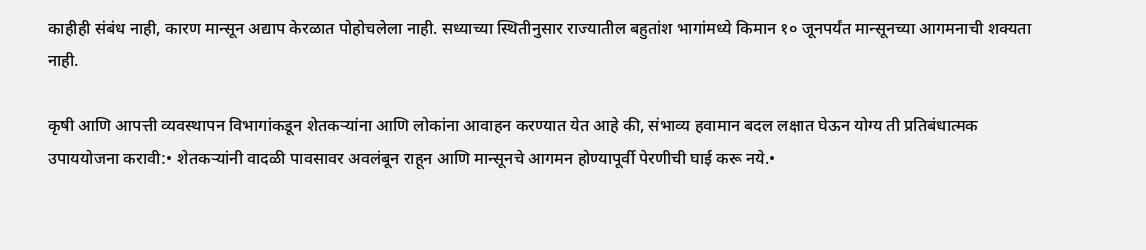काहीही संबंध नाही, कारण मान्सून अद्याप केरळात पोहोचलेला नाही. सध्याच्या स्थितीनुसार राज्यातील बहुतांश भागांमध्ये किमान १० जूनपर्यंत मान्सूनच्या आगमनाची शक्यता नाही.

कृषी आणि आपत्ती व्यवस्थापन विभागांकडून शेतकऱ्यांना आणि लोकांना आवाहन करण्यात येत आहे की, संभाव्य हवामान बदल लक्षात घेऊन योग्य ती प्रतिबंधात्मक उपाययोजना करावी:• शेतकऱ्यांनी वादळी पावसावर अवलंबून राहून आणि मान्सूनचे आगमन होण्यापूर्वी पेरणीची घाई करू नये.•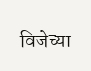विजेच्या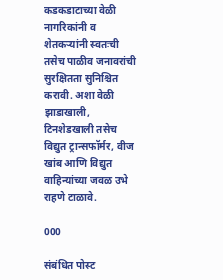कडकडाटाच्या वेळी नागरिकांनी व शेतकऱ्यांनी स्वतःची तसेच पाळीव जनावरांची सुरक्षितता सुनिश्चित करावी. अशा वेळी झाडाखाली, टिनशेडखाली तसेच विद्युत ट्रान्सफॉर्मर, वीज खांब आणि विद्युत वाहिन्यांच्या जवळ उभे राहणे टाळावे.

000

संबंधित पोस्ट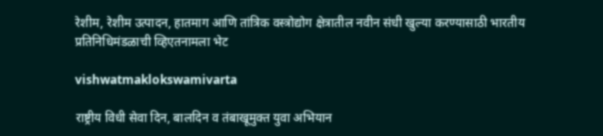रेशीम, रेशीम उत्पादन, हातमाग आणि तांत्रिक वस्त्रोद्योग क्षेत्रातील नवीन संधी खुल्या करण्यासाठी भारतीय प्रतिनिधिमंडळाची व्हिएतनामला भेट

vishwatmaklokswamivarta

राष्ट्रीय विधी सेवा दिन, बालदिन व तंबाखूमुक्त युवा अभियान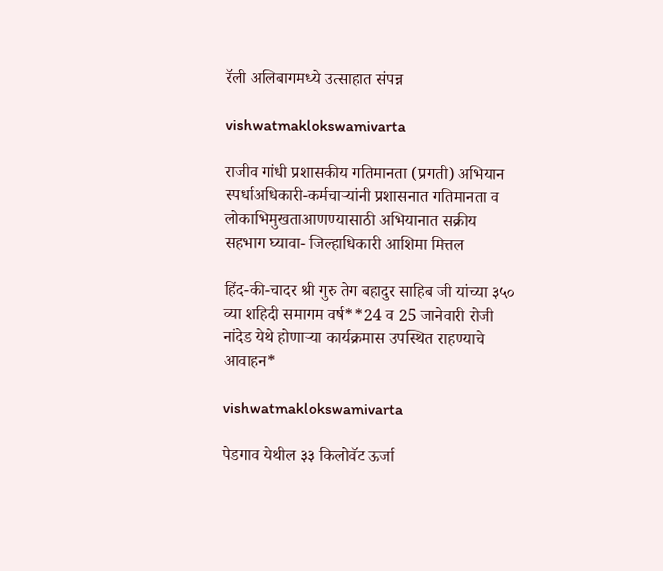रॅली अलिबागमध्ये उत्साहात संपन्न

vishwatmaklokswamivarta

राजीव गांधी प्रशासकीय गतिमानता (प्रगती) अभियान स्पर्धाअधिकारी-कर्मचाऱ्यांनी प्रशासनात गतिमानता व लोकाभिमुखताआणण्यासाठी अभियानात सक्रीय सहभाग घ्यावा- जिल्हाधिकारी आशिमा मित्तल

हिंद-की-चादर श्री गुरु तेग बहादुर साहिब जी यांच्या ३५० व्या शहिदी समागम वर्ष**24 व 25 जानेवारी रोजी नांदेड येथे होणाऱ्या कार्यक्रमास उपस्थित राहण्याचे आवाहन*

vishwatmaklokswamivarta

पेडगाव येथील ३३ किलोवॅट ऊर्जा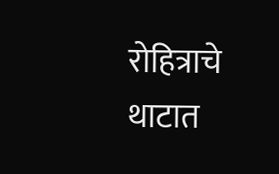रोहित्राचे थाटात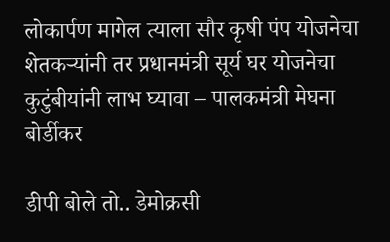लोकार्पण मागेल त्याला सौर कृषी पंप योजनेचा शेतकऱ्यांनी तर प्रधानमंत्री सूर्य घर योजनेचा कुटुंबीयांनी लाभ घ्यावा – पालकमंत्री मेघना बोर्डीकर

डीपी बोले तो.. डेमोक्रसी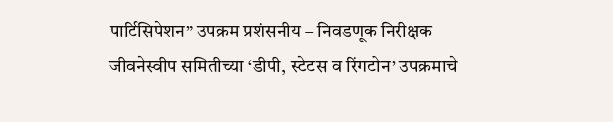पार्टिसिपेशन” उपक्रम प्रशंसनीय – निवडणूक निरीक्षक जीवनेस्वीप समितीच्या ‘डीपी, स्टेटस व रिंगटोन’ उपक्रमाचे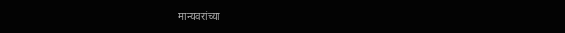मान्यवरांच्या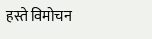हस्ते विमोचन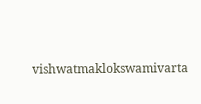vishwatmaklokswamivarta